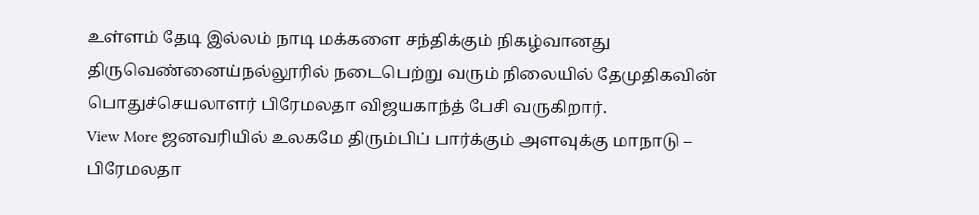உள்ளம் தேடி இல்லம் நாடி மக்களை சந்திக்கும் நிகழ்வானது திருவெண்னைய்நல்லூரில் நடைபெற்று வரும் நிலையில் தேமுதிகவின் பொதுச்செயலாளர் பிரேமலதா விஜயகாந்த் பேசி வருகிறார்.
View More ஜனவரியில் உலகமே திரும்பிப் பார்க்கும் அளவுக்கு மாநாடு – பிரேமலதா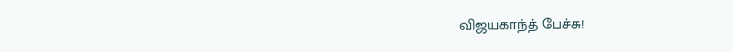விஜயகாந்த் பேச்சு!